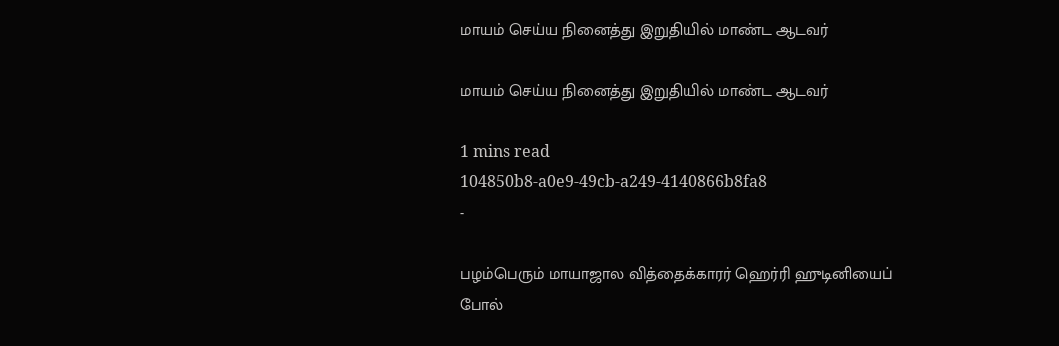மாயம் செய்ய நினைத்து இறுதியில் மாண்ட ஆடவர்

மாயம் செய்ய நினைத்து இறுதியில் மாண்ட ஆடவர்

1 mins read
104850b8-a0e9-49cb-a249-4140866b8fa8
-

பழம்பெரும் மாயாஜால வித்தைக்காரர் ஹெர்ரி ஹுடினியைப் போல்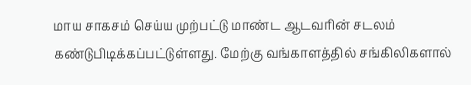மாய சாகசம் செய்ய முற்பட்டு மாண்ட ஆடவரின் சடலம் கண்டுபிடிக்கப்பட்டுள்ளது. மேற்கு வங்காளத்தில் சங்கிலிகளால்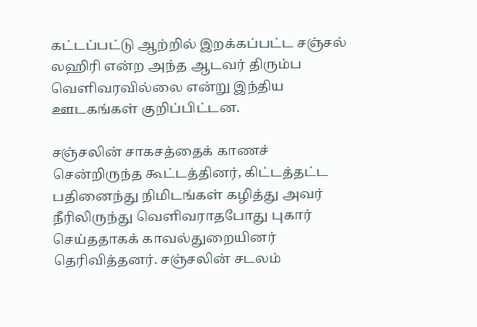கட்டப்பட்டு ஆற்றில் இறக்கப்பட்ட சஞ்சல் லஹிரி என்ற அந்த ஆடவர் திரும்ப வெளிவரவில்லை என்று இந்திய ஊடகங்கள் குறிப்பிட்டன.

சஞ்சலின் சாகசத்தைக் காணச் சென்றிருந்த கூட்டத்தினர், கிட்டத்தட்ட பதினைந்து நிமிடங்கள் கழித்து அவர் நீரிலிருந்து வெளிவராதபோது புகார் செய்ததாகக் காவல்துறையினர் தெரிவித்தனர். சஞ்சலின் சடலம்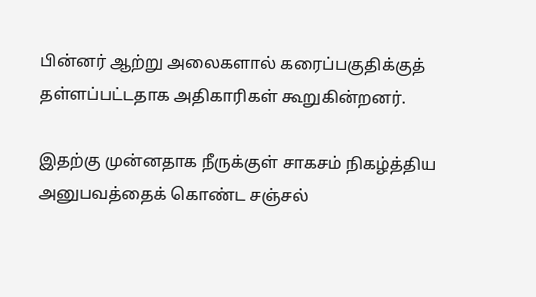பின்னர் ஆற்று அலைகளால் கரைப்பகுதிக்குத் தள்ளப்பட்டதாக அதிகாரிகள் கூறுகின்றனர்.

இதற்கு முன்னதாக நீருக்குள் சாகசம் நிகழ்த்திய அனுபவத்தைக் கொண்ட சஞ்சல்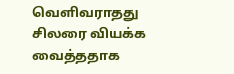வெளிவராதது சிலரை வியக்க வைத்ததாக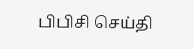பிபிசி செய்தி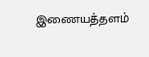இணையத்தளம்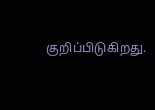குறிப்பிடுகிறது.